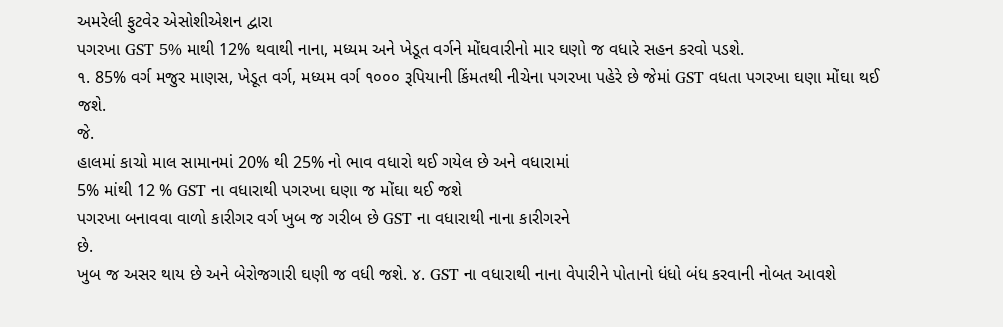અમરેલી ફુટવેર એસોશીએશન દ્વારા
પગરખા GST 5% માથી 12% થવાથી નાના, મધ્યમ અને ખેડૂત વર્ગને મોંઘવારીનો માર ઘણો જ વધારે સહન કરવો પડશે.
૧. 85% વર્ગ મજુર માણસ, ખેડૂત વર્ગ, મધ્યમ વર્ગ ૧૦૦૦ રૂપિયાની કિંમતથી નીચેના પગરખા પહેરે છે જેમાં GST વધતા પગરખા ઘણા મોંઘા થઈ જશે.
જે.
હાલમાં કાચો માલ સામાનમાં 20% થી 25% નો ભાવ વધારો થઈ ગયેલ છે અને વધારામાં
5% માંથી 12 % GST ના વધારાથી પગરખા ઘણા જ મોંઘા થઈ જશે
પગરખા બનાવવા વાળો કારીગર વર્ગ ખુબ જ ગરીબ છે GST ના વધારાથી નાના કારીગરને
છે.
ખુબ જ અસર થાય છે અને બેરોજગારી ઘણી જ વધી જશે. ૪. GST ના વધારાથી નાના વેપારીને પોતાનો ધંધો બંધ કરવાની નોબત આવશે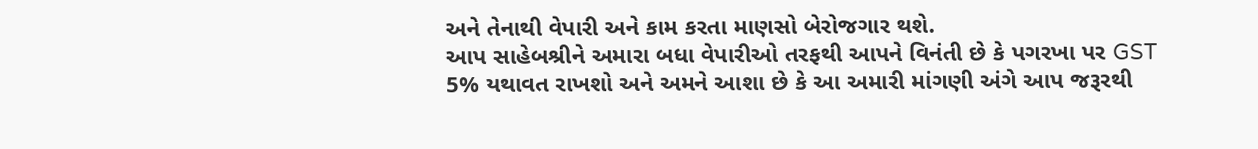અને તેનાથી વેપારી અને કામ કરતા માણસો બેરોજગાર થશે.
આપ સાહેબશ્રીને અમારા બધા વેપારીઓ તરફથી આપને વિનંતી છે કે પગરખા પર GST 5% યથાવત રાખશો અને અમને આશા છે કે આ અમારી માંગણી અંગે આપ જરૂરથી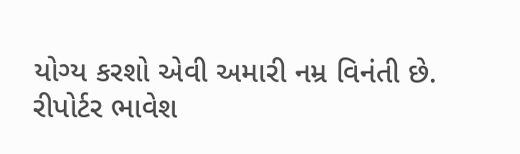યોગ્ય કરશો એવી અમારી નમ્ર વિનંતી છે.
રીપોર્ટર ભાવેશ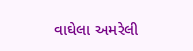વાઘેલા અમરેલી